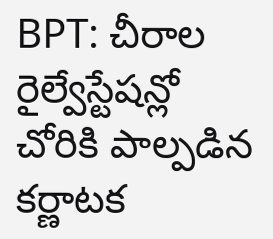BPT: చీరాల రైల్వేస్టేషన్లో చోరికి పాల్పడిన కర్ణాటక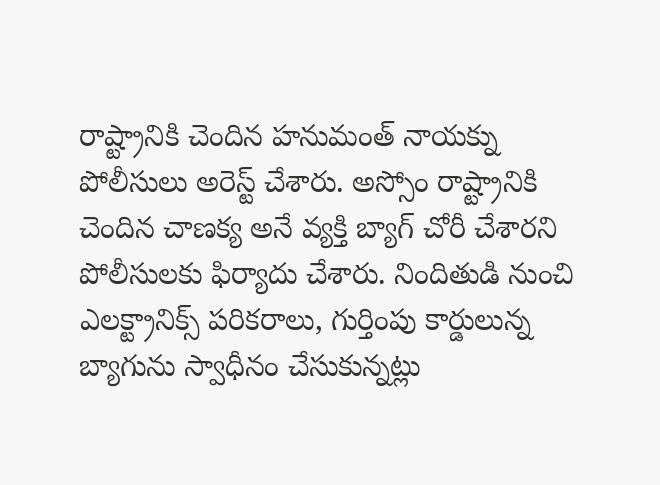రాష్ట్రానికి చెందిన హనుమంత్ నాయక్ను పోలీసులు అరెస్ట్ చేశారు. అస్సోం రాష్ట్రానికి చెందిన చాణక్య అనే వ్యక్తి బ్యాగ్ చోరీ చేశారని పోలీసులకు ఫిర్యాదు చేశారు. నిందితుడి నుంచి ఎలక్ట్రానిక్స్ పరికరాలు, గుర్తింపు కార్డులున్న బ్యాగును స్వాధీనం చేసుకున్నట్లు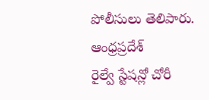పోలీసులు తెలిపారు.
ఆంధ్రప్రదేశ్
రైల్వే స్టేషన్లో చోరీ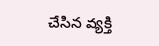చేసిన వ్యక్తి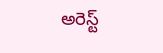అరెస్ట్